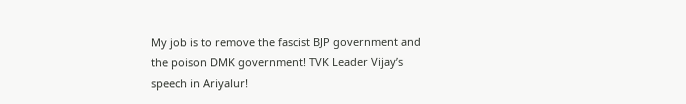My job is to remove the fascist BJP government and the poison DMK government! TVK Leader Vijay’s speech in Ariyalur!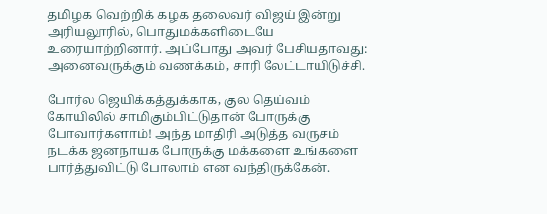தமிழக வெற்றிக் கழக தலைவர் விஜய் இன்று அரியலூரில், பொதுமக்களிடையே உரையாற்றினார். அப்போது அவர் பேசியதாவது: அனைவருக்கும் வணக்கம், சாரி லேட்டாயிடுச்சி.

போர்ல ஜெயிக்கத்துக்காக, குல தெய்வம் கோயிலில் சாமிகும்பிட்டுதான் போருக்கு போவார்களாம்! அந்த மாதிரி அடுத்த வருசம் நடக்க ஜனநாயக போருக்கு மக்களை உங்களை பார்த்துவிட்டு போலாம் என வந்திருக்கேன்.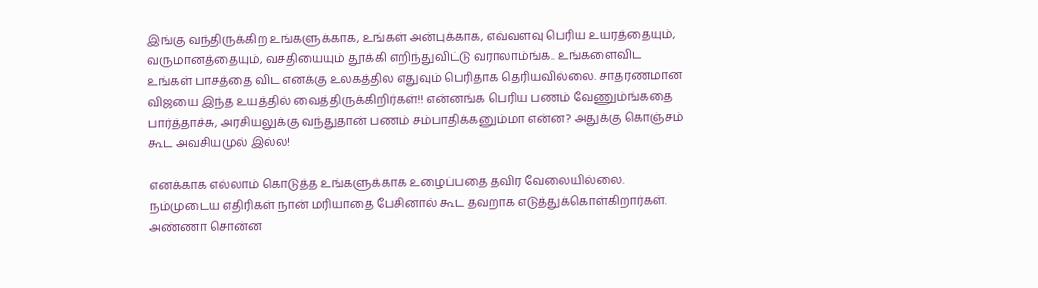இங்கு வந்திருக்கிற உங்களுக்காக, உங்கள் அன்புக்காக, எவ்வளவு பெரிய உயரத்தையும், வருமானத்தையும், வசதியையும் தூக்கி எறிந்துவிட்டு வராலாம்ங்க.. உங்களைவிட உங்கள் பாசத்தை விட எனக்கு உலகத்தில எதுவும் பெரிதாக தெரியவில்லை. சாதரணமான விஜயை இந்த உயத்தில் வைத்திருக்கிறிர்கள்!! என்னங்க பெரிய பணம் வேணும்ங்கதை பார்த்தாச்சு, அரசியலுக்கு வந்துதான் பணம் சம்பாதிக்கனும்மா என்ன? அதுக்கு கொஞ்சம் கூட அவசியமுல் இல்ல!

எனக்காக எல்லாம் கொடுத்த உங்களுக்காக உழைப்பதை தவிர வேலையில்லை. நம்முடைய எதிரிகள் நான் மரியாதை பேசினால் கூட தவறாக எடுத்துக்கொள்கிறார்கள். அண்ணா சொன்ன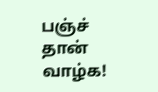பஞ்ச் தான் வாழ்க!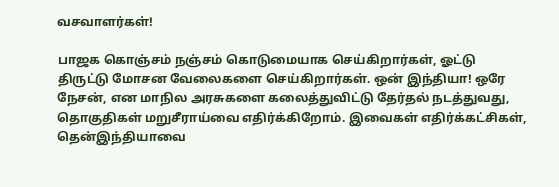வசவாளர்கள்!

பாஜக கொஞ்சம் நஞ்சம் கொடுமையாக செய்கிறார்கள், ஓட்டு திருட்டு மோசன வேலைகளை செய்கிறார்கள். ஒன் இந்தியா! ஒரே நேசன், என மாநில அரசுகளை கலைத்துவிட்டு தேர்தல் நடத்துவது, தொகுதிகள் மறுசீராய்வை எதிர்க்கிறோம். இவைகள் எதிர்க்கட்சிகள், தென்இந்தியாவை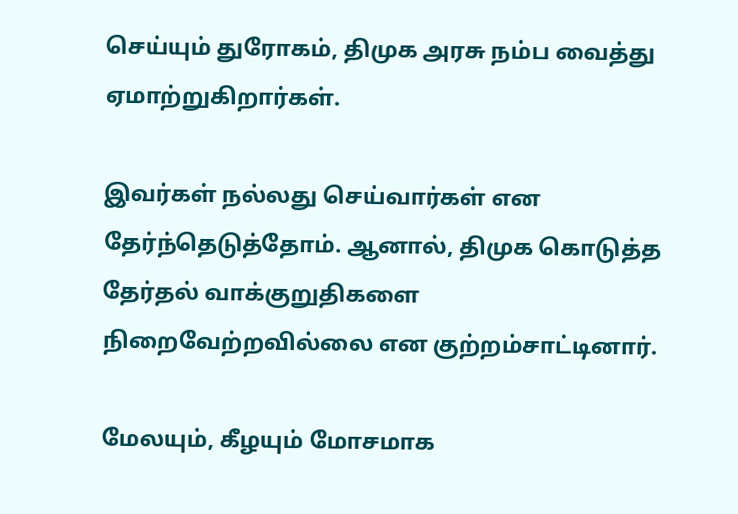செய்யும் துரோகம், திமுக அரசு நம்ப வைத்து ஏமாற்றுகிறார்கள்.

இவர்கள் நல்லது செய்வார்கள் என தேர்ந்தெடுத்தோம். ஆனால், திமுக கொடுத்த தேர்தல் வாக்குறுதிகளை நிறைவேற்றவில்லை என குற்றம்சாட்டினார்.

மேலயும், கீழயும் மோசமாக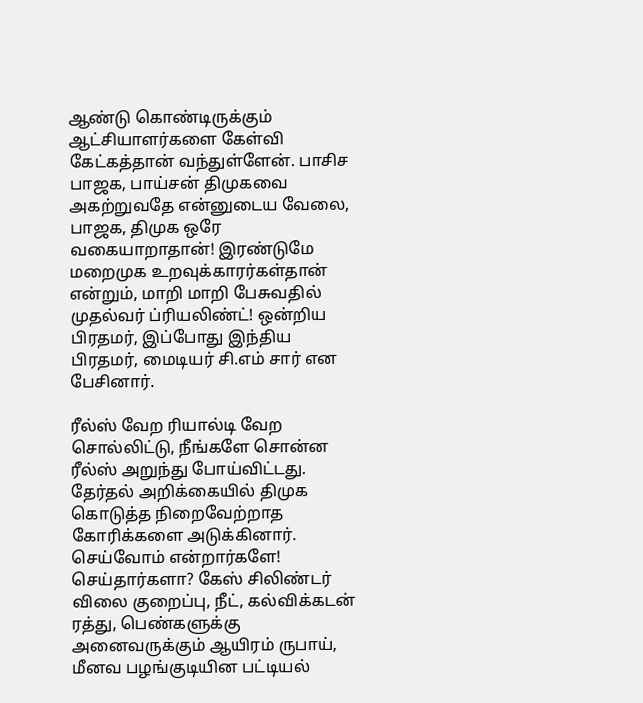ஆண்டு கொண்டிருக்கும் ஆட்சியாளர்களை கேள்வி கேட்கத்தான் வந்துள்ளேன். பாசிச பாஜக, பாய்சன் திமுகவை அகற்றுவதே என்னுடைய வேலை, பாஜக, திமுக ஒரே வகையாறாதான்! இரண்டுமே மறைமுக உறவுக்காரர்கள்தான் என்றும், மாறி மாறி பேசுவதில் முதல்வர் ப்ரியலிண்ட்! ஒன்றிய பிரதமர், இப்போது இந்திய பிரதமர், மைடியர் சி.எம் சார் என பேசினார்.

ரீல்ஸ் வேற ரியால்டி வேற சொல்லிட்டு, நீங்களே சொன்ன ரீல்ஸ் அறுந்து போய்விட்டது. தேர்தல் அறிக்கையில் திமுக கொடுத்த நிறைவேற்றாத கோரிக்களை அடுக்கினார். செய்வோம் என்றார்களே! செய்தார்களா? கேஸ் சிலிண்டர் விலை குறைப்பு, நீட், கல்விக்கடன் ரத்து, பெண்களுக்கு அனைவருக்கும் ஆயிரம் ருபாய், மீனவ பழங்குடியின பட்டியல்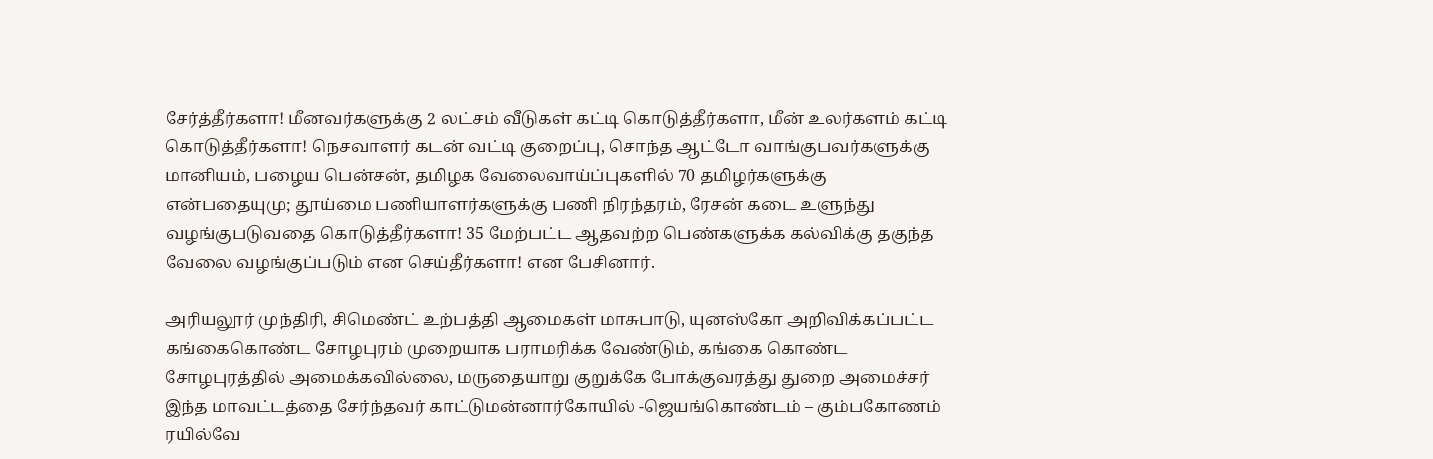சேர்த்தீர்களா! மீனவர்களுக்கு 2 லட்சம் வீடுகள் கட்டி கொடுத்தீர்களா, மீன் உலர்களம் கட்டி கொடுத்தீர்களா! நெசவாளர் கடன் வட்டி குறைப்பு, சொந்த ஆட்டோ வாங்குபவர்களுக்கு மானியம், பழைய பென்சன், தமிழக வேலைவாய்ப்புகளில் 70 தமிழர்களுக்கு என்பதையுமு; தூய்மை பணியாளர்களுக்கு பணி நிரந்தரம், ரேசன் கடை உளுந்து வழங்குபடுவதை கொடுத்தீர்களா! 35 மேற்பட்ட ஆதவற்ற பெண்களுக்க கல்விக்கு தகுந்த வேலை வழங்குப்படும் என செய்தீர்களா! என பேசினார்.

அரியலூர் முந்திரி, சிமெண்ட் உற்பத்தி ஆமைகள் மாசுபாடு, யுனஸ்கோ அறிவிக்கப்பட்ட கங்கைகொண்ட சோழபுரம் முறையாக பராமரிக்க வேண்டும், கங்கை கொண்ட சோழபுரத்தில் அமைக்கவில்லை, மருதையாறு குறுக்கே போக்குவரத்து துறை அமைச்சர் இந்த மாவட்டத்தை சேர்ந்தவர் காட்டுமன்னார்கோயில் -ஜெயங்கொண்டம் – கும்பகோணம் ரயில்வே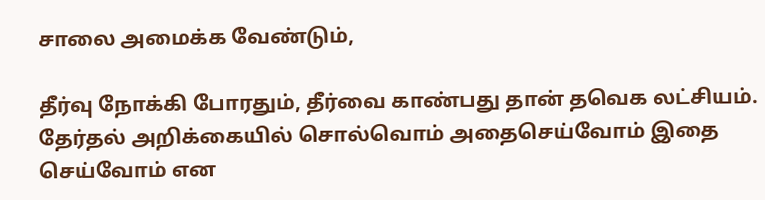சாலை அமைக்க வேண்டும்,

தீர்வு நோக்கி போரதும், தீர்வை காண்பது தான் தவெக லட்சியம். தேர்தல் அறிக்கையில் சொல்வொம் அதைசெய்வோம் இதை செய்வோம் என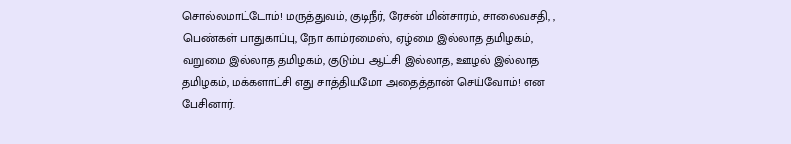சொல்லமாட்டோம்! மருத்துவம், குடிநீர், ரேசன் மின்சாரம், சாலைவசதி, , பெண்கள் பாதுகாப்பு, நோ காம்ரமைஸ், ஏழ்மை இல்லாத தமிழகம், வறுமை இல்லாத தமிழகம், குடும்ப ஆட்சி இல்லாத, ஊழல் இல்லாத தமிழகம், மக்களாட்சி எது சாத்தியமோ அதைத்தான் செய்வோம்! என பேசினார்.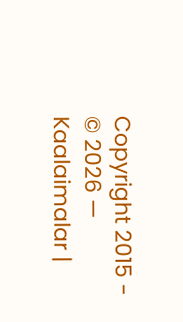Copyright 2015 - © 2026 — Kaalaimalar |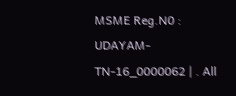MSME Reg.N0 : UDAYAM-TN-16_0000062 | . All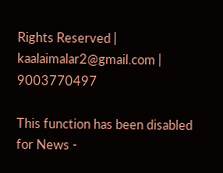Rights Reserved | kaalaimalar2@gmail.com | 9003770497

This function has been disabled for News -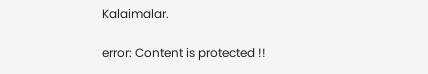Kalaimalar.

error: Content is protected !!